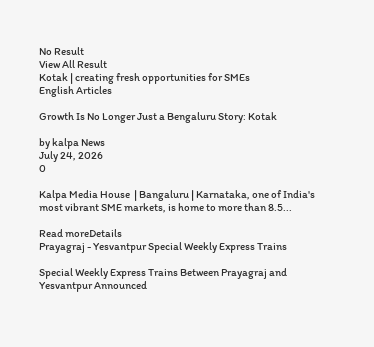No Result
View All Result
Kotak | creating fresh opportunities for SMEs
English Articles

Growth Is No Longer Just a Bengaluru Story: Kotak

by kalpa News
July 24, 2026
0

Kalpa Media House  | Bangaluru | Karnataka, one of India's most vibrant SME markets, is home to more than 8.5...

Read moreDetails
Prayagraj - Yesvantpur Special Weekly Express Trains

Special Weekly Express Trains Between Prayagraj and Yesvantpur Announced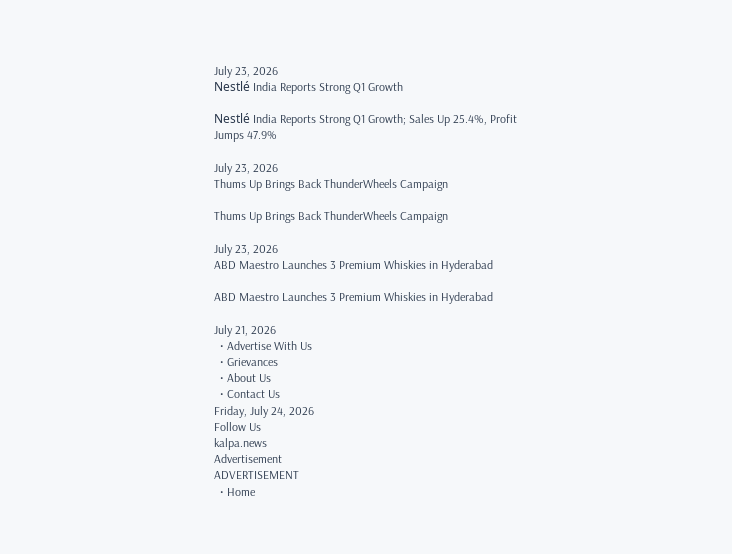July 23, 2026
Nestlé India Reports Strong Q1 Growth

Nestlé India Reports Strong Q1 Growth; Sales Up 25.4%, Profit Jumps 47.9%

July 23, 2026
Thums Up Brings Back ThunderWheels Campaign

Thums Up Brings Back ThunderWheels Campaign

July 23, 2026
ABD Maestro Launches 3 Premium Whiskies in Hyderabad

ABD Maestro Launches 3 Premium Whiskies in Hyderabad

July 21, 2026
  • Advertise With Us
  • Grievances
  • About Us
  • Contact Us
Friday, July 24, 2026
Follow Us
kalpa.news
Advertisement
ADVERTISEMENT
  • Home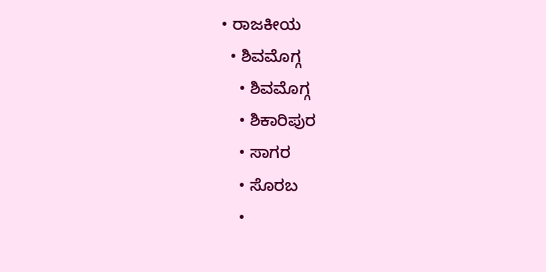• ರಾಜಕೀಯ
  • ಶಿವಮೊಗ್ಗ
    • ಶಿವಮೊಗ್ಗ
    • ಶಿಕಾರಿಪುರ
    • ಸಾಗರ
    • ಸೊರಬ
    •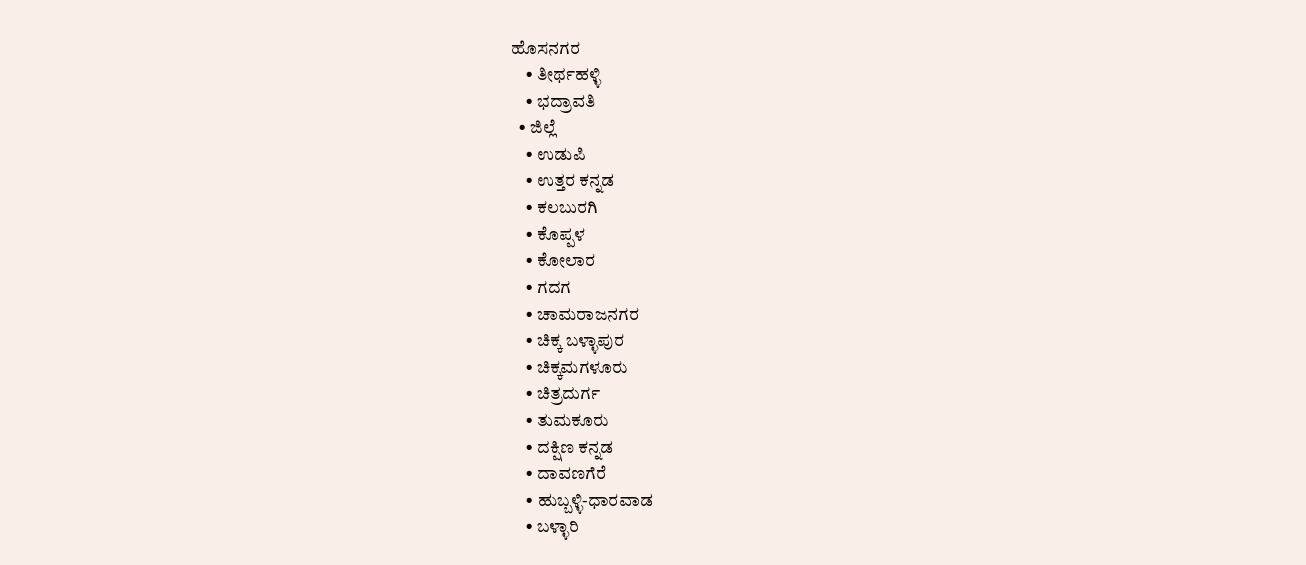ಹೊಸನಗರ
    • ತೀರ್ಥಹಳ್ಳಿ
    • ಭದ್ರಾವತಿ
  • ಜಿಲ್ಲೆ
    • ಉಡುಪಿ
    • ಉತ್ತರ ಕನ್ನಡ
    • ಕಲಬುರಗಿ
    • ಕೊಪ್ಪಳ
    • ಕೋಲಾರ
    • ಗದಗ
    • ಚಾಮರಾಜನಗರ
    • ಚಿಕ್ಕ ಬಳ್ಳಾಪುರ
    • ಚಿಕ್ಕಮಗಳೂರು
    • ಚಿತ್ರದುರ್ಗ
    • ತುಮಕೂರು
    • ದಕ್ಷಿಣ ಕನ್ನಡ
    • ದಾವಣಗೆರೆ
    • ಹುಬ್ಬಳ್ಳಿ-ಧಾರವಾಡ
    • ಬಳ್ಳಾರಿ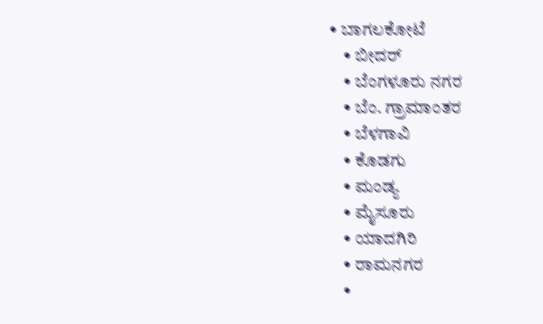• ಬಾಗಲಕೋಟೆ
    • ಬೀದರ್
    • ಬೆಂಗಳೂರು ನಗರ
    • ಬೆಂ. ಗ್ರಾಮಾಂತರ
    • ಬೆಳಗಾವಿ
    • ಕೊಡಗು
    • ಮಂಡ್ಯ
    • ಮೈಸೂರು
    • ಯಾದಗಿರಿ
    • ರಾಮನಗರ
    •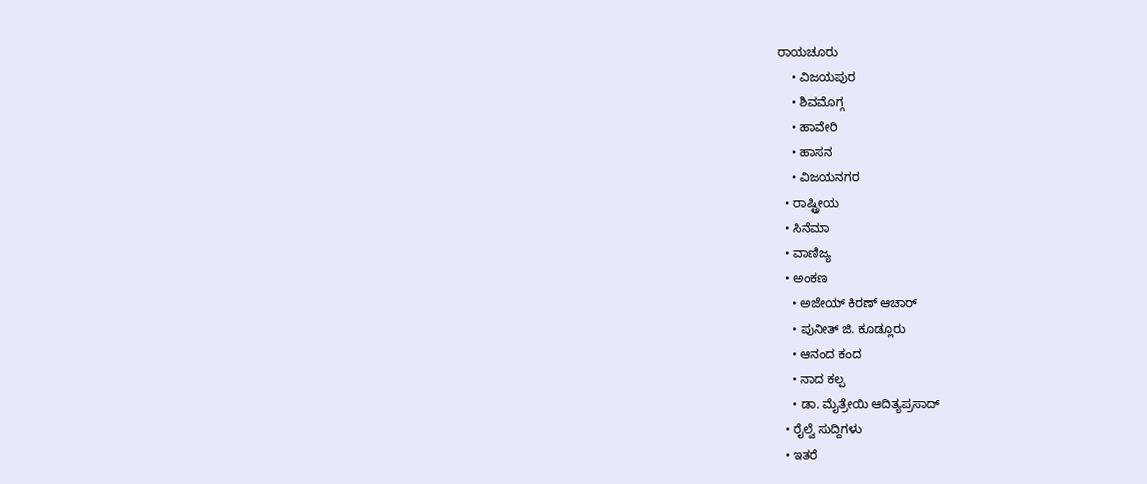ರಾಯಚೂರು
    • ವಿಜಯಪುರ
    • ಶಿವಮೊಗ್ಗ
    • ಹಾವೇರಿ
    • ಹಾಸನ
    • ವಿಜಯನಗರ
  • ರಾಷ್ಟ್ರೀಯ
  • ಸಿನೆಮಾ
  • ವಾಣಿಜ್ಯ
  • ಅಂಕಣ
    • ಅಜೇಯ್ ಕಿರಣ್ ಆಚಾರ್
    • ಪುನೀತ್ ಜಿ. ಕೂಡ್ಲೂರು
    • ಆನಂದ ಕಂದ
    • ನಾದ ಕಲ್ಪ
    • ಡಾ. ಮೈತ್ರೇಯಿ ಆದಿತ್ಯಪ್ರಸಾದ್
  • ರೈಲ್ವೆ ಸುದ್ದಿಗಳು
  • ಇತರೆ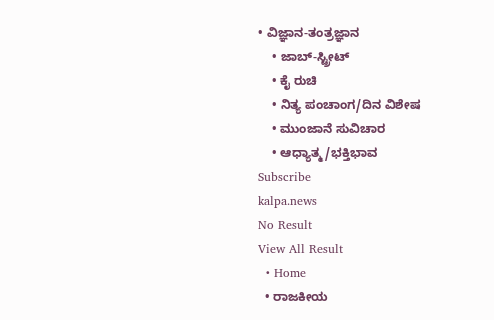• ವಿಜ್ಞಾನ-ತಂತ್ರಜ್ಞಾನ
    • ಜಾಬ್-ಸ್ಟ್ರೀಟ್
    • ಕೈ ರುಚಿ
    • ನಿತ್ಯ ಪಂಚಾಂಗ/ದಿನ ವಿಶೇಷ
    • ಮುಂಜಾನೆ ಸುವಿಚಾರ
    • ಆಧ್ಯಾತ್ಮ/ಭಕ್ತಿಭಾವ
Subscribe
kalpa.news
No Result
View All Result
  • Home
  • ರಾಜಕೀಯ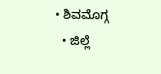• ಶಿವಮೊಗ್ಗ
  • ಜಿಲ್ಲೆ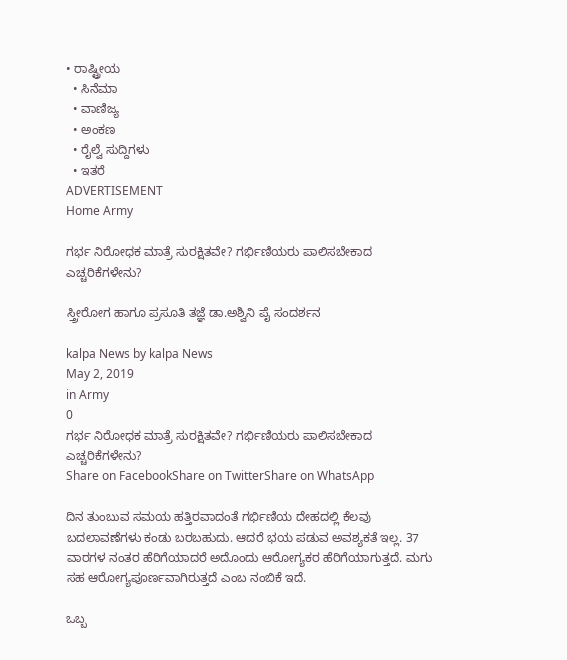• ರಾಷ್ಟ್ರೀಯ
  • ಸಿನೆಮಾ
  • ವಾಣಿಜ್ಯ
  • ಅಂಕಣ
  • ರೈಲ್ವೆ ಸುದ್ದಿಗಳು
  • ಇತರೆ
ADVERTISEMENT
Home Army

ಗರ್ಭ ನಿರೋಧಕ ಮಾತ್ರೆ ಸುರಕ್ಷಿತವೇ? ಗರ್ಭಿಣಿಯರು ಪಾಲಿಸಬೇಕಾದ ಎಚ್ಚರಿಕೆಗಳೇನು?

ಸ್ತ್ರೀರೋಗ ಹಾಗೂ ಪ್ರಸೂತಿ ತಜ್ಞೆ ಡಾ.ಅಶ್ವಿನಿ ಪೈ ಸಂದರ್ಶನ

kalpa News by kalpa News
May 2, 2019
in Army
0
ಗರ್ಭ ನಿರೋಧಕ ಮಾತ್ರೆ ಸುರಕ್ಷಿತವೇ? ಗರ್ಭಿಣಿಯರು ಪಾಲಿಸಬೇಕಾದ ಎಚ್ಚರಿಕೆಗಳೇನು?
Share on FacebookShare on TwitterShare on WhatsApp

ದಿನ ತುಂಬುವ ಸಮಯ ಹತ್ತಿರವಾದಂತೆ ಗರ್ಭಿಣಿಯ ದೇಹದಲ್ಲಿ ಕೆಲವು ಬದಲಾವಣೆಗಳು ಕಂಡು ಬರಬಹುದು. ಆದರೆ ಭಯ ಪಡುವ ಅವಶ್ಯಕತೆ ಇಲ್ಲ. 37 ವಾರಗಳ ನಂತರ ಹೆರಿಗೆಯಾದರೆ ಅದೊಂದು ಆರೋಗ್ಯಕರ ಹೆರಿಗೆಯಾಗುತ್ತದೆ. ಮಗು ಸಹ ಆರೋಗ್ಯಪೂರ್ಣವಾಗಿರುತ್ತದೆ ಎಂಬ ನಂಬಿಕೆ ಇದೆ.

ಒಬ್ಬ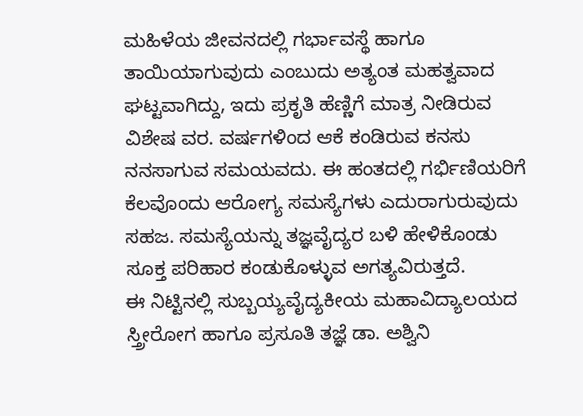ಮಹಿಳೆಯ ಜೀವನದಲ್ಲಿ ಗರ್ಭಾವಸ್ಥೆ ಹಾಗೂ ತಾಯಿಯಾಗುವುದು ಎಂಬುದು ಅತ್ಯಂತ ಮಹತ್ವವಾದ ಘಟ್ಟವಾಗಿದ್ದು, ಇದು ಪ್ರಕೃತಿ ಹೆಣ್ಣಿಗೆ ಮಾತ್ರ ನೀಡಿರುವ ವಿಶೇಷ ವರ. ವರ್ಷಗಳಿಂದ ಆಕೆ ಕಂಡಿರುವ ಕನಸು ನನಸಾಗುವ ಸಮಯವದು. ಈ ಹಂತದಲ್ಲಿ ಗರ್ಭಿಣಿಯರಿಗೆ ಕೆಲವೊಂದು ಆರೋಗ್ಯ ಸಮಸ್ಯೆಗಳು ಎದುರಾಗುರುವುದು ಸಹಜ. ಸಮಸ್ಯೆಯನ್ನು ತಜ್ಞವೈದ್ಯರ ಬಳಿ ಹೇಳಿಕೊಂಡು ಸೂಕ್ತ ಪರಿಹಾರ ಕಂಡುಕೊಳ್ಳುವ ಅಗತ್ಯವಿರುತ್ತದೆ.
ಈ ನಿಟ್ಟಿನಲ್ಲಿ ಸುಬ್ಬಯ್ಯವೈದ್ಯಕೀಯ ಮಹಾವಿದ್ಯಾಲಯದ ಸ್ತ್ರೀರೋಗ ಹಾಗೂ ಪ್ರಸೂತಿ ತಜ್ಞೆ ಡಾ. ಅಶ್ವಿನಿ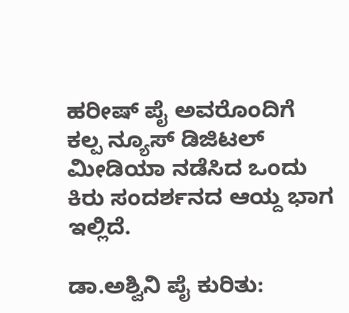ಹರೀಷ್ ಪೈ ಅವರೊಂದಿಗೆ ಕಲ್ಪ ನ್ಯೂಸ್ ಡಿಜಿಟಲ್ ಮೀಡಿಯಾ ನಡೆಸಿದ ಒಂದು ಕಿರು ಸಂದರ್ಶನದ ಆಯ್ದ ಭಾಗ ಇಲ್ಲಿದೆ.

ಡಾ.ಅಶ್ವಿನಿ ಪೈ ಕುರಿತು: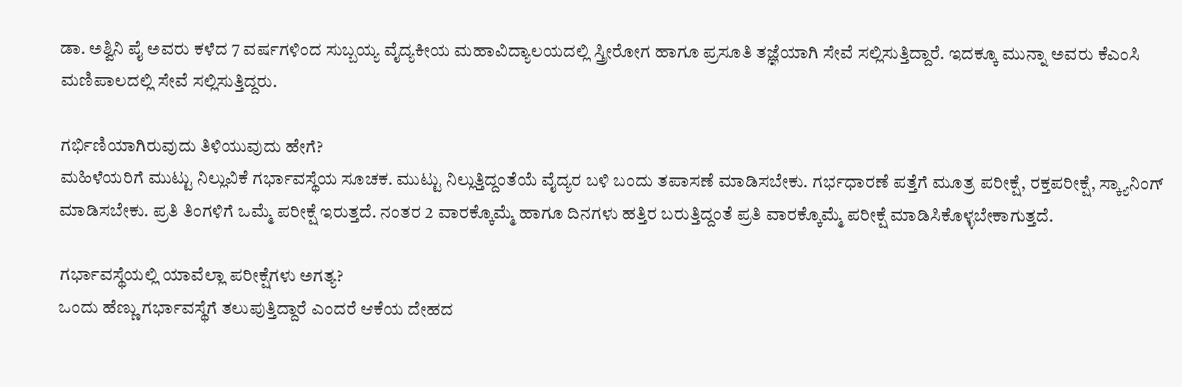ಡಾ. ಅಶ್ವಿನಿ ಪೈ ಅವರು ಕಳೆದ 7 ವರ್ಷಗಳಿಂದ ಸುಬ್ಬಯ್ಯ ವೈದ್ಯಕೀಯ ಮಹಾವಿದ್ಯಾಲಯದಲ್ಲಿ ಸ್ತ್ರೀರೋಗ ಹಾಗೂ ಪ್ರಸೂತಿ ತಜ್ಞೆಯಾಗಿ ಸೇವೆ ಸಲ್ಲಿಸುತ್ತಿದ್ದಾರೆ. ಇದಕ್ಕೂ ಮುನ್ನಾ ಅವರು ಕೆಎಂಸಿ ಮಣಿಪಾಲದಲ್ಲಿ ಸೇವೆ ಸಲ್ಲಿಸುತ್ತಿದ್ದರು.

ಗರ್ಭಿಣಿಯಾಗಿರುವುದು ತಿಳಿಯುವುದು ಹೇಗೆ?
ಮಹಿಳೆಯರಿಗೆ ಮುಟ್ಟು ನಿಲ್ಲುವಿಕೆ ಗರ್ಭಾವಸ್ಥೆಯ ಸೂಚಕ. ಮುಟ್ಟು ನಿಲ್ಲುತ್ತಿದ್ದಂತೆಯೆ ವೈದ್ಯರ ಬಳಿ ಬಂದು ತಪಾಸಣೆ ಮಾಡಿಸಬೇಕು. ಗರ್ಭಧಾರಣೆ ಪತ್ತೆಗೆ ಮೂತ್ರ ಪರೀಕ್ಷೆ, ರಕ್ತಪರೀಕ್ಷೆ, ಸ್ಕ್ಯಾನಿಂಗ್ ಮಾಡಿಸಬೇಕು. ಪ್ರತಿ ತಿಂಗಳಿಗೆ ಒಮ್ಮೆ ಪರೀಕ್ಷೆ ಇರುತ್ತದೆ. ನಂತರ 2 ವಾರಕ್ಕೊಮ್ಮೆ ಹಾಗೂ ದಿನಗಳು ಹತ್ತಿರ ಬರುತ್ತಿದ್ದಂತೆ ಪ್ರತಿ ವಾರಕ್ಕೊಮ್ಮೆ ಪರೀಕ್ಷೆ ಮಾಡಿಸಿಕೊಳ್ಳಬೇಕಾಗುತ್ತದೆ.

ಗರ್ಭಾವಸ್ಥೆಯಲ್ಲಿ ಯಾವೆಲ್ಲಾ ಪರೀಕ್ಷೆಗಳು ಅಗತ್ಯ?
ಒಂದು ಹೆಣ್ಣು ಗರ್ಭಾವಸ್ಥೆಗೆ ತಲುಪುತ್ತಿದ್ದಾರೆ ಎಂದರೆ ಆಕೆಯ ದೇಹದ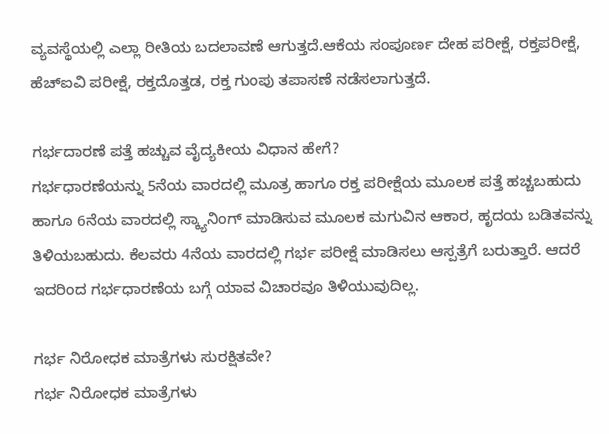ವ್ಯವಸ್ಥೆಯಲ್ಲಿ ಎಲ್ಲಾ ರೀತಿಯ ಬದಲಾವಣೆ ಆಗುತ್ತದೆ.ಆಕೆಯ ಸಂಪೂರ್ಣ ದೇಹ ಪರೀಕ್ಷೆ, ರಕ್ತಪರೀಕ್ಷೆ, ಹೆಚ್‌ಐವಿ ಪರೀಕ್ಷೆ, ರಕ್ತದೊತ್ತಡ, ರಕ್ತ ಗುಂಪು ತಪಾಸಣೆ ನಡೆಸಲಾಗುತ್ತದೆ.

ಗರ್ಭದಾರಣೆ ಪತ್ತೆ ಹಚ್ಚುವ ವೈದ್ಯಕೀಯ ವಿಧಾನ ಹೇಗೆ?
ಗರ್ಭಧಾರಣೆಯನ್ನು 5ನೆಯ ವಾರದಲ್ಲಿ ಮೂತ್ರ ಹಾಗೂ ರಕ್ತ ಪರೀಕ್ಷೆಯ ಮೂಲಕ ಪತ್ತೆ ಹಚ್ಚಬಹುದು ಹಾಗೂ 6ನೆಯ ವಾರದಲ್ಲಿ ಸ್ಕ್ಯಾನಿಂಗ್ ಮಾಡಿಸುವ ಮೂಲಕ ಮಗುವಿನ ಆಕಾರ, ಹೃದಯ ಬಡಿತವನ್ನು ತಿಳಿಯಬಹುದು. ಕೆಲವರು 4ನೆಯ ವಾರದಲ್ಲಿ ಗರ್ಭ ಪರೀಕ್ಷೆ ಮಾಡಿಸಲು ಆಸ್ಪತ್ರೆಗೆ ಬರುತ್ತಾರೆ. ಆದರೆ ಇದರಿಂದ ಗರ್ಭಧಾರಣೆಯ ಬಗ್ಗೆ ಯಾವ ವಿಚಾರವೂ ತಿಳಿಯುವುದಿಲ್ಲ.

ಗರ್ಭ ನಿರೋಧಕ ಮಾತ್ರೆಗಳು ಸುರಕ್ಷಿತವೇ?
ಗರ್ಭ ನಿರೋಧಕ ಮಾತ್ರೆಗಳು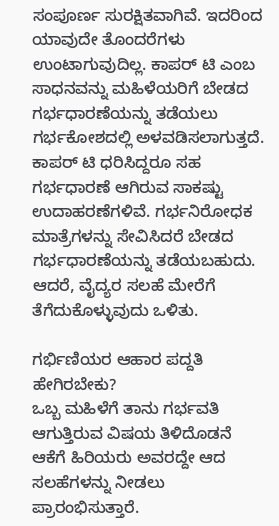ಸಂಪೂರ್ಣ ಸುರಕ್ಷಿತವಾಗಿವೆ. ಇದರಿಂದ ಯಾವುದೇ ತೊಂದರೆಗಳು ಉಂಟಾಗುವುದಿಲ್ಲ. ಕಾಪರ್ ಟಿ ಎಂಬ ಸಾಧನವನ್ನು ಮಹಿಳೆಯರಿಗೆ ಬೇಡದ ಗರ್ಭಧಾರಣೆಯನ್ನು ತಡೆಯಲು ಗರ್ಭಕೋಶದಲ್ಲಿ ಅಳವಡಿಸಲಾಗುತ್ತದೆ. ಕಾಪರ್ ಟಿ ಧರಿಸಿದ್ದರೂ ಸಹ ಗರ್ಭಧಾರಣೆ ಆಗಿರುವ ಸಾಕಷ್ಟು ಉದಾಹರಣೆಗಳಿವೆ. ಗರ್ಭನಿರೋಧಕ ಮಾತ್ರೆಗಳನ್ನು ಸೇವಿಸಿದರೆ ಬೇಡದ ಗರ್ಭಧಾರಣೆಯನ್ನು ತಡೆಯಬಹುದು. ಆದರೆ, ವೈದ್ಯರ ಸಲಹೆ ಮೇರೆಗೆ ತೆಗೆದುಕೊಳ್ಳುವುದು ಒಳಿತು.

ಗರ್ಭಿಣಿಯರ ಆಹಾರ ಪದ್ದತಿ ಹೇಗಿರಬೇಕು?
ಒಬ್ಬ ಮಹಿಳೆಗೆ ತಾನು ಗರ್ಭವತಿ ಆಗುತ್ತಿರುವ ವಿಷಯ ತಿಳಿದೊಡನೆ ಆಕೆಗೆ ಹಿರಿಯರು ಅವರದ್ದೇ ಆದ ಸಲಹೆಗಳನ್ನು ನೀಡಲು ಪ್ರಾರಂಭಿಸುತ್ತಾರೆ.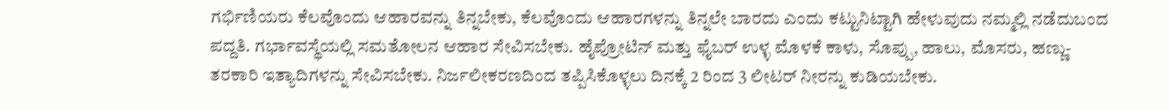ಗರ್ಭಿಣಿಯರು ಕೆಲವೊಂದು ಆಹಾರವನ್ನು ತಿನ್ನಬೇಕು, ಕೆಲವೊಂದು ಆಹಾರಗಳನ್ನು ತಿನ್ನಲೇ ಬಾರದು ಎಂದು ಕಟ್ಟುನಿಟ್ಟಾಗಿ ಹೇಳುವುದು ನಮ್ಮಲ್ಲಿ ನಡೆದುಬಂದ ಪದ್ದತಿ. ಗರ್ಭಾವಸ್ಥೆಯಲ್ಲಿ ಸಮತೋಲನ ಆಹಾರ ಸೇವಿಸಬೇಕು. ಹೈಪ್ರೋಟಿನ್ ಮತ್ತು ಫೈಬರ್ ಉಳ್ಳ ಮೊಳಕೆ ಕಾಳು, ಸೊಪ್ಪು, ಹಾಲು, ಮೊಸರು, ಹಣ್ಣು-ತರಕಾರಿ ಇತ್ಯಾದಿಗಳನ್ನು ಸೇವಿಸಬೇಕು. ನಿರ್ಜಲೀಕರಣದಿಂದ ತಪ್ಪಿಸಿಕೊಳ್ಳಲು ದಿನಕ್ಕೆ 2 ರಿಂದ 3 ಲೀಟರ್ ನೀರನ್ನು ಕುಡಿಯಬೇಕು.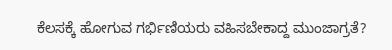ಕೆಲಸಕ್ಕೆ ಹೋಗುವ ಗರ್ಭಿಣಿಯರು ವಹಿಸಬೇಕಾದ್ದ ಮುಂಜಾಗ್ರತೆ?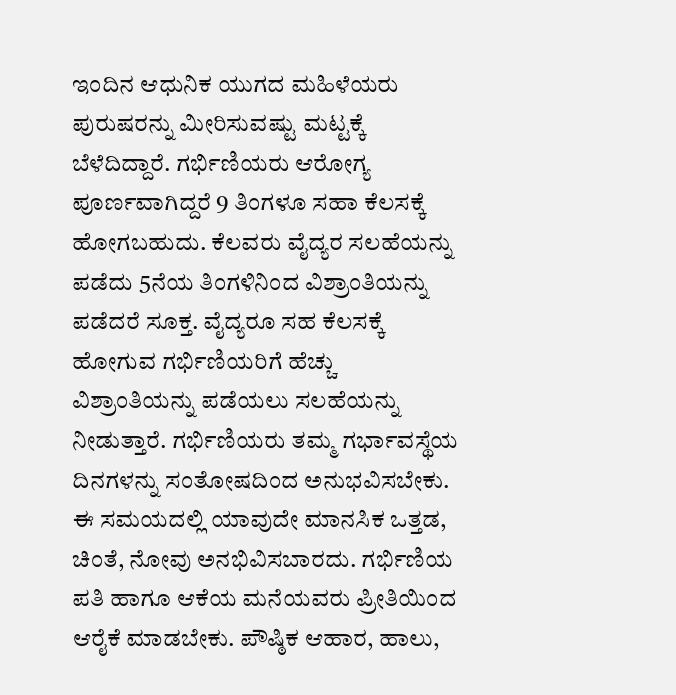ಇಂದಿನ ಆಧುನಿಕ ಯುಗದ ಮಹಿಳೆಯರು ಪುರುಷರನ್ನು ಮೀರಿಸುವಷ್ಟು ಮಟ್ಟಕ್ಕೆ ಬೆಳೆದಿದ್ದಾರೆ. ಗರ್ಭಿಣಿಯರು ಆರೋಗ್ಯ ಪೂರ್ಣವಾಗಿದ್ದರೆ 9 ತಿಂಗಳೂ ಸಹಾ ಕೆಲಸಕ್ಕೆ ಹೋಗಬಹುದು. ಕೆಲವರು ವೈದ್ಯರ ಸಲಹೆಯನ್ನು ಪಡೆದು 5ನೆಯ ತಿಂಗಳಿನಿಂದ ವಿಶ್ರಾಂತಿಯನ್ನು ಪಡೆದರೆ ಸೂಕ್ತ. ವೈದ್ಯರೂ ಸಹ ಕೆಲಸಕ್ಕೆ ಹೋಗುವ ಗರ್ಭಿಣಿಯರಿಗೆ ಹೆಚ್ಚು ವಿಶ್ರಾಂತಿಯನ್ನು ಪಡೆಯಲು ಸಲಹೆಯನ್ನು ನೀಡುತ್ತಾರೆ. ಗರ್ಭಿಣಿಯರು ತಮ್ಮ ಗರ್ಭಾವಸ್ಥೆಯ ದಿನಗಳನ್ನು ಸಂತೋಷದಿಂದ ಅನುಭವಿಸಬೇಕು. ಈ ಸಮಯದಲ್ಲಿ ಯಾವುದೇ ಮಾನಸಿಕ ಒತ್ತಡ, ಚಿಂತೆ, ನೋವು ಅನಭಿವಿಸಬಾರದು. ಗರ್ಭಿಣಿಯ ಪತಿ ಹಾಗೂ ಆಕೆಯ ಮನೆಯವರು ಪ್ರೀತಿಯಿಂದ ಆರೈಕೆ ಮಾಡಬೇಕು. ಪೌಷ್ಠಿಕ ಆಹಾರ, ಹಾಲು,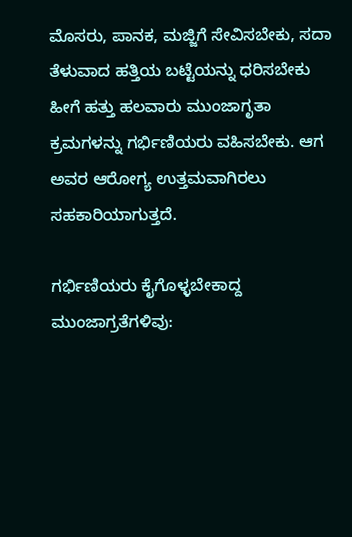ಮೊಸರು, ಪಾನಕ, ಮಜ್ಜಿಗೆ ಸೇವಿಸಬೇಕು, ಸದಾ ತೆಳುವಾದ ಹತ್ತಿಯ ಬಟ್ಟೆಯನ್ನು ಧರಿಸಬೇಕು ಹೀಗೆ ಹತ್ತು ಹಲವಾರು ಮುಂಜಾಗೃತಾ ಕ್ರಮಗಳನ್ನು ಗರ್ಭಿಣಿಯರು ವಹಿಸಬೇಕು. ಆಗ ಅವರ ಆರೋಗ್ಯ ಉತ್ತಮವಾಗಿರಲು ಸಹಕಾರಿಯಾಗುತ್ತದೆ.

ಗರ್ಭಿಣಿಯರು ಕೈಗೊಳ್ಳಬೇಕಾದ್ದ ಮುಂಜಾಗ್ರತೆಗಳಿವು: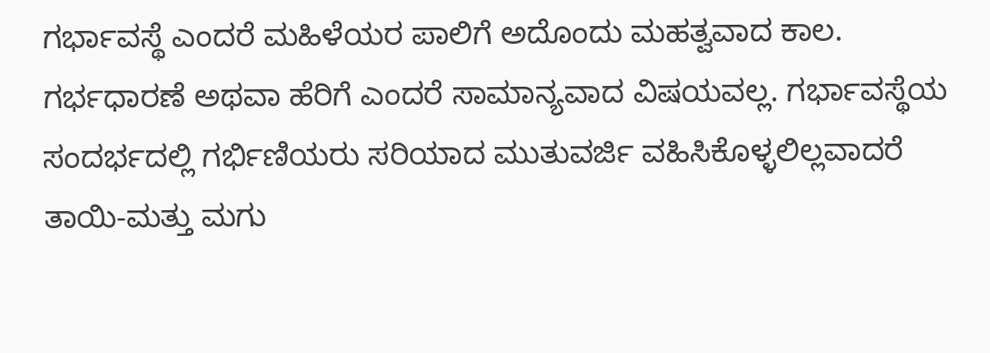ಗರ್ಭಾವಸ್ಥೆ ಎಂದರೆ ಮಹಿಳೆಯರ ಪಾಲಿಗೆ ಅದೊಂದು ಮಹತ್ವವಾದ ಕಾಲ. ಗರ್ಭಧಾರಣೆ ಅಥವಾ ಹೆರಿಗೆ ಎಂದರೆ ಸಾಮಾನ್ಯವಾದ ವಿಷಯವಲ್ಲ. ಗರ್ಭಾವಸ್ಥೆಯ ಸಂದರ್ಭದಲ್ಲಿ ಗರ್ಭಿಣಿಯರು ಸರಿಯಾದ ಮುತುವರ್ಜಿ ವಹಿಸಿಕೊಳ್ಳಲಿಲ್ಲವಾದರೆ ತಾಯಿ-ಮತ್ತು ಮಗು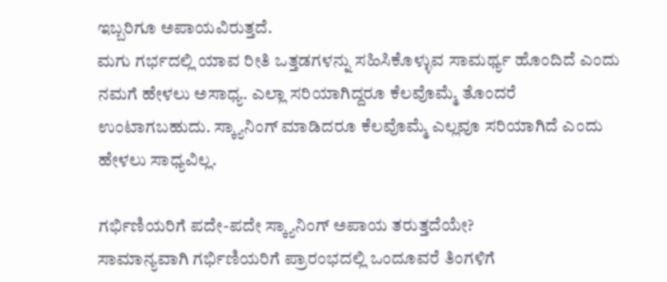ಇಬ್ಬರಿಗೂ ಅಪಾಯವಿರುತ್ತದೆ.
ಮಗು ಗರ್ಭದಲ್ಲಿ ಯಾವ ರೀತಿ ಒತ್ತಡಗಳನ್ನು ಸಹಿಸಿಕೊಳ್ಳುವ ಸಾಮರ್ಥ್ಯ ಹೊಂದಿದೆ ಎಂದು ನಮಗೆ ಹೇಳಲು ಅಸಾಧ್ಯ. ಎಲ್ಲಾ ಸರಿಯಾಗಿದ್ದರೂ ಕೆಲವೊಮ್ಮೆ ತೊಂದರೆ ಉಂಟಾಗಬಹುದು. ಸ್ಕ್ಯಾನಿಂಗ್ ಮಾಡಿದರೂ ಕೆಲವೊಮ್ಮೆ ಎಲ್ಲವೂ ಸರಿಯಾಗಿದೆ ಎಂದು ಹೇಳಲು ಸಾಧ್ಯವಿಲ್ಲ.

ಗರ್ಭಿಣಿಯರಿಗೆ ಪದೇ-ಪದೇ ಸ್ಕ್ಯಾನಿಂಗ್ ಅಪಾಯ ತರುತ್ತದೆಯೇ?
ಸಾಮಾನ್ಯವಾಗಿ ಗರ್ಭಿಣಿಯರಿಗೆ ಪ್ರಾರಂಭದಲ್ಲಿ ಒಂದೂವರೆ ತಿಂಗಳಿಗೆ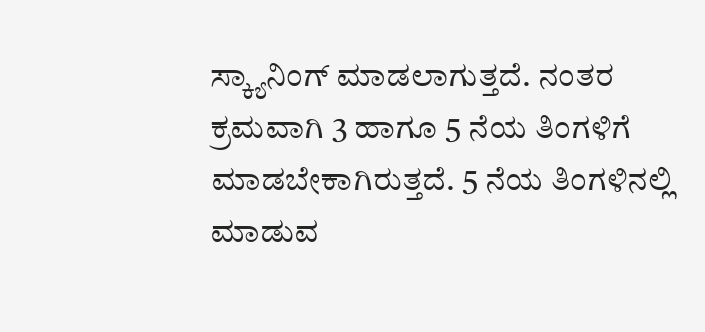ಸ್ಕ್ಯಾನಿಂಗ್ ಮಾಡಲಾಗುತ್ತದೆ. ನಂತರ ಕ್ರಮವಾಗಿ 3 ಹಾಗೂ 5 ನೆಯ ತಿಂಗಳಿಗೆ ಮಾಡಬೇಕಾಗಿರುತ್ತದೆ. 5 ನೆಯ ತಿಂಗಳಿನಲ್ಲಿ ಮಾಡುವ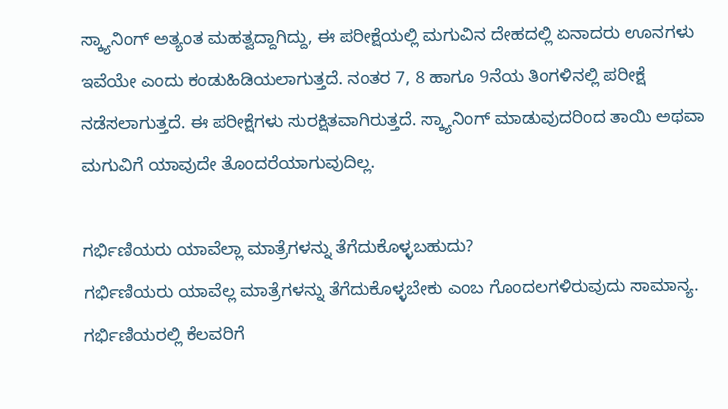ಸ್ಕ್ಯಾನಿಂಗ್ ಅತ್ಯಂತ ಮಹತ್ವದ್ದಾಗಿದ್ದು, ಈ ಪರೀಕ್ಷೆಯಲ್ಲಿ ಮಗುವಿನ ದೇಹದಲ್ಲಿ ಏನಾದರು ಊನಗಳು ಇವೆಯೇ ಎಂದು ಕಂಡುಹಿಡಿಯಲಾಗುತ್ತದೆ. ನಂತರ 7, 8 ಹಾಗೂ 9ನೆಯ ತಿಂಗಳಿನಲ್ಲಿ ಪರೀಕ್ಷೆ ನಡೆಸಲಾಗುತ್ತದೆ. ಈ ಪರೀಕ್ಷೆಗಳು ಸುರಕ್ಷಿತವಾಗಿರುತ್ತದೆ. ಸ್ಕ್ಯಾನಿಂಗ್ ಮಾಡುವುದರಿಂದ ತಾಯಿ ಅಥವಾ ಮಗುವಿಗೆ ಯಾವುದೇ ತೊಂದರೆಯಾಗುವುದಿಲ್ಲ.

ಗರ್ಭಿಣಿಯರು ಯಾವೆಲ್ಲಾ ಮಾತ್ರೆಗಳನ್ನು ತೆಗೆದುಕೊಳ್ಳಬಹುದು?
ಗರ್ಭಿಣಿಯರು ಯಾವೆಲ್ಲ ಮಾತ್ರೆಗಳನ್ನು ತೆಗೆದುಕೊಳ್ಳಬೇಕು ಎಂಬ ಗೊಂದಲಗಳಿರುವುದು ಸಾಮಾನ್ಯ. ಗರ್ಭಿಣಿಯರಲ್ಲಿ ಕೆಲವರಿಗೆ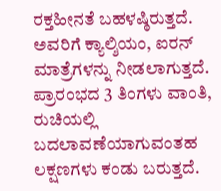ರಕ್ತಹೀನತೆ ಬಹಳಷ್ಠಿರುತ್ತದೆ. ಅವರಿಗೆ ಕ್ಯಾಲ್ಶಿಯಂ, ಐರನ್ ಮಾತ್ರೆಗಳನ್ನು ನೀಡಲಾಗುತ್ತದೆ. ಪ್ರಾರಂಭದ 3 ತಿಂಗಳು ವಾಂತಿ, ರುಚಿಯಲ್ಲಿ ಬದಲಾವಣೆಯಾಗುವಂತಹ ಲಕ್ಷಣಗಳು ಕಂಡು ಬರುತ್ತದೆ.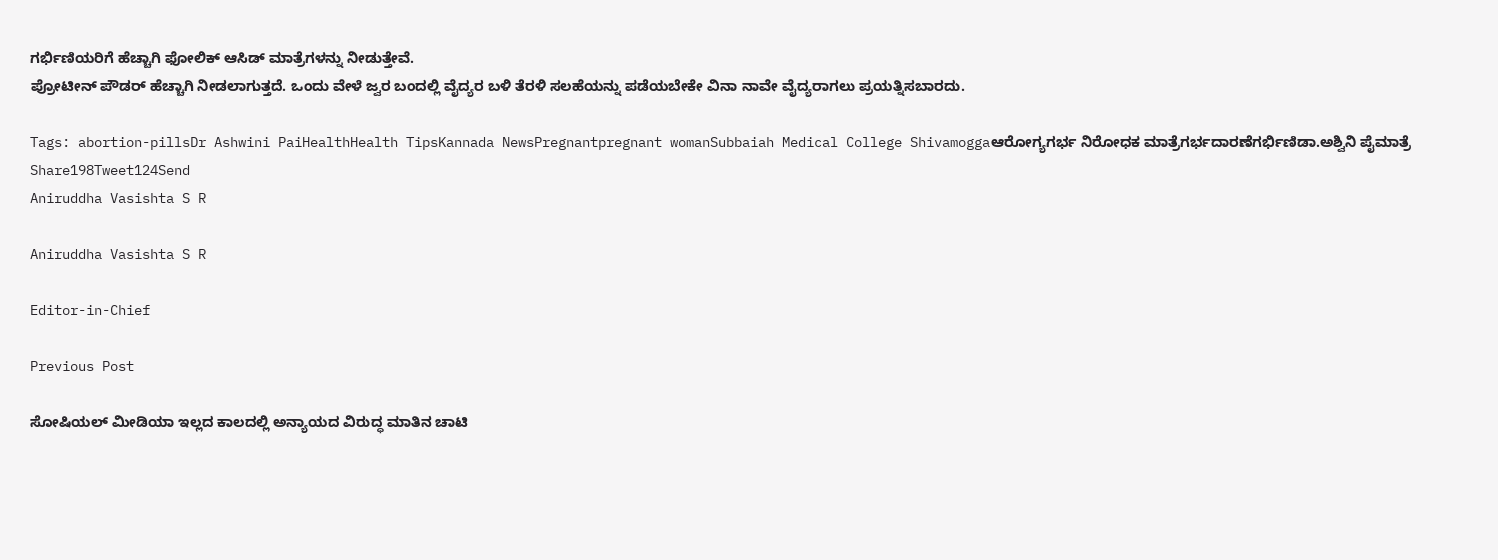ಗರ್ಭಿಣಿಯರಿಗೆ ಹೆಚ್ಚಾಗಿ ಫೋಲಿಕ್ ಆಸಿಡ್ ಮಾತ್ರೆಗಳನ್ನು ನೀಡುತ್ತೇವೆ.
ಪ್ರೋಟೀನ್ ಪೌಡರ್ ಹೆಚ್ಚಾಗಿ ನೀಡಲಾಗುತ್ತದೆ. ಒಂದು ವೇಳೆ ಜ್ವರ ಬಂದಲ್ಲಿ ವೈದ್ಯರ ಬಳಿ ತೆರಳಿ ಸಲಹೆಯನ್ನು ಪಡೆಯಬೇಕೇ ವಿನಾ ನಾವೇ ವೈದ್ಯರಾಗಲು ಪ್ರಯತ್ನಿಸಬಾರದು.

Tags: abortion-pillsDr Ashwini PaiHealthHealth TipsKannada NewsPregnantpregnant womanSubbaiah Medical College Shivamoggaಆರೋಗ್ಯಗರ್ಭ ನಿರೋಧಕ ಮಾತ್ರೆಗರ್ಭದಾರಣೆಗರ್ಭಿಣಿಡಾ.ಅಶ್ವಿನಿ ಪೈಮಾತ್ರೆ
Share198Tweet124Send
Aniruddha Vasishta S R

Aniruddha Vasishta S R

Editor-in-Chief

Previous Post

ಸೋಷಿಯಲ್ ಮೀಡಿಯಾ ಇಲ್ಲದ ಕಾಲದಲ್ಲಿ ಅನ್ಯಾಯದ ವಿರುದ್ಧ ಮಾತಿನ ಚಾಟಿ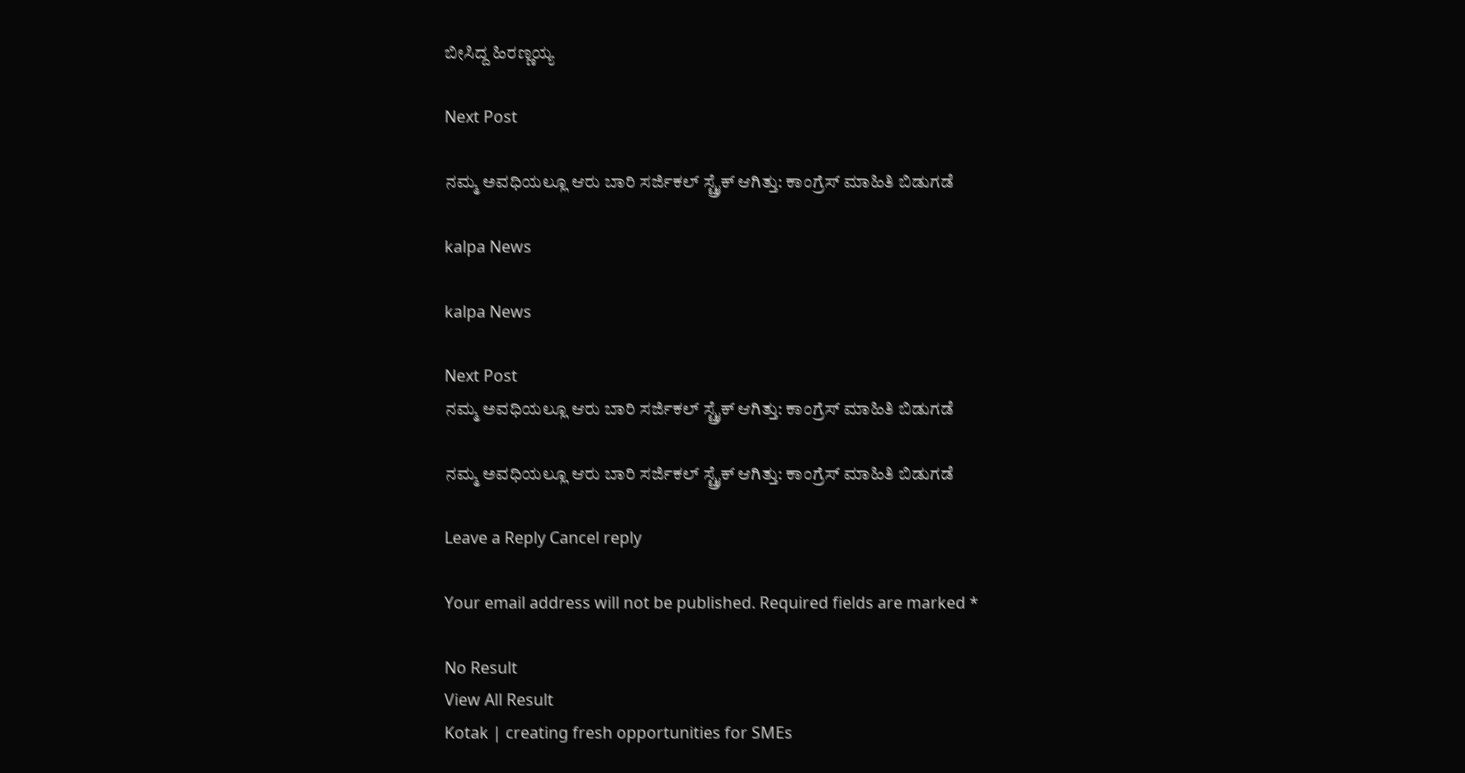ಬೀಸಿದ್ದ ಹಿರಣ್ಣಯ್ಯ

Next Post

ನಮ್ಮ ಅವಧಿಯಲ್ಲೂ ಆರು ಬಾರಿ ಸರ್ಜಿಕಲ್ ಸ್ಟ್ರೈಕ್ ಆಗಿತ್ತು: ಕಾಂಗ್ರೆಸ್ ಮಾಹಿತಿ ಬಿಡುಗಡೆ

kalpa News

kalpa News

Next Post
ನಮ್ಮ ಅವಧಿಯಲ್ಲೂ ಆರು ಬಾರಿ ಸರ್ಜಿಕಲ್ ಸ್ಟ್ರೈಕ್ ಆಗಿತ್ತು: ಕಾಂಗ್ರೆಸ್ ಮಾಹಿತಿ ಬಿಡುಗಡೆ

ನಮ್ಮ ಅವಧಿಯಲ್ಲೂ ಆರು ಬಾರಿ ಸರ್ಜಿಕಲ್ ಸ್ಟ್ರೈಕ್ ಆಗಿತ್ತು: ಕಾಂಗ್ರೆಸ್ ಮಾಹಿತಿ ಬಿಡುಗಡೆ

Leave a Reply Cancel reply

Your email address will not be published. Required fields are marked *

No Result
View All Result
Kotak | creating fresh opportunities for SMEs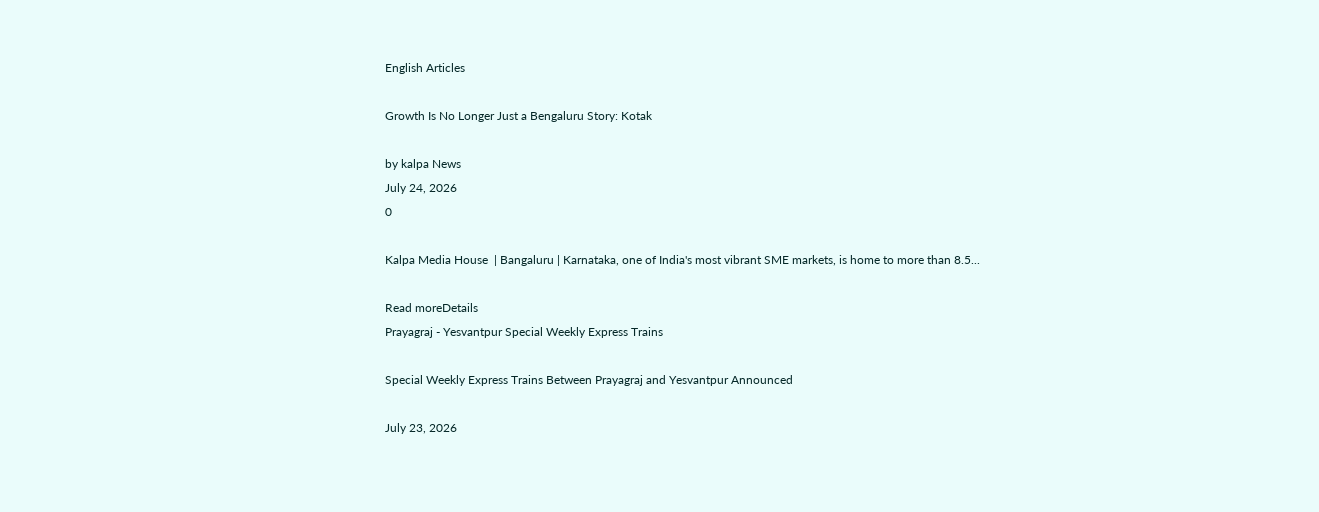English Articles

Growth Is No Longer Just a Bengaluru Story: Kotak

by kalpa News
July 24, 2026
0

Kalpa Media House  | Bangaluru | Karnataka, one of India's most vibrant SME markets, is home to more than 8.5...

Read moreDetails
Prayagraj - Yesvantpur Special Weekly Express Trains

Special Weekly Express Trains Between Prayagraj and Yesvantpur Announced

July 23, 2026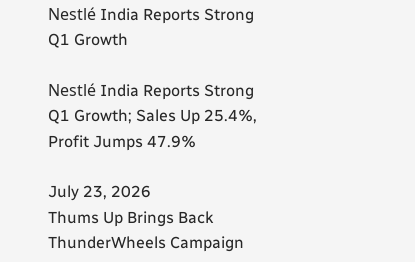Nestlé India Reports Strong Q1 Growth

Nestlé India Reports Strong Q1 Growth; Sales Up 25.4%, Profit Jumps 47.9%

July 23, 2026
Thums Up Brings Back ThunderWheels Campaign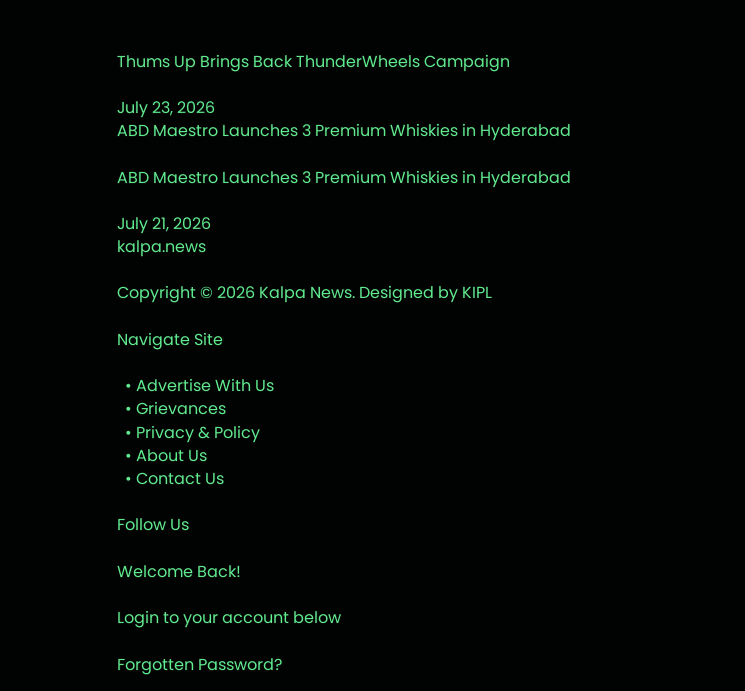Thums Up Brings Back ThunderWheels Campaign

July 23, 2026
ABD Maestro Launches 3 Premium Whiskies in Hyderabad

ABD Maestro Launches 3 Premium Whiskies in Hyderabad

July 21, 2026
kalpa.news

Copyright © 2026 Kalpa News. Designed by KIPL

Navigate Site

  • Advertise With Us
  • Grievances
  • Privacy & Policy
  • About Us
  • Contact Us

Follow Us

Welcome Back!

Login to your account below

Forgotten Password?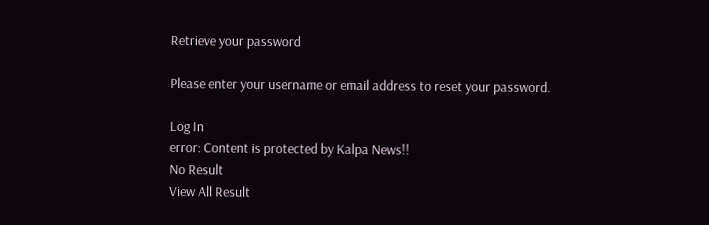Retrieve your password

Please enter your username or email address to reset your password.

Log In
error: Content is protected by Kalpa News!!
No Result
View All Result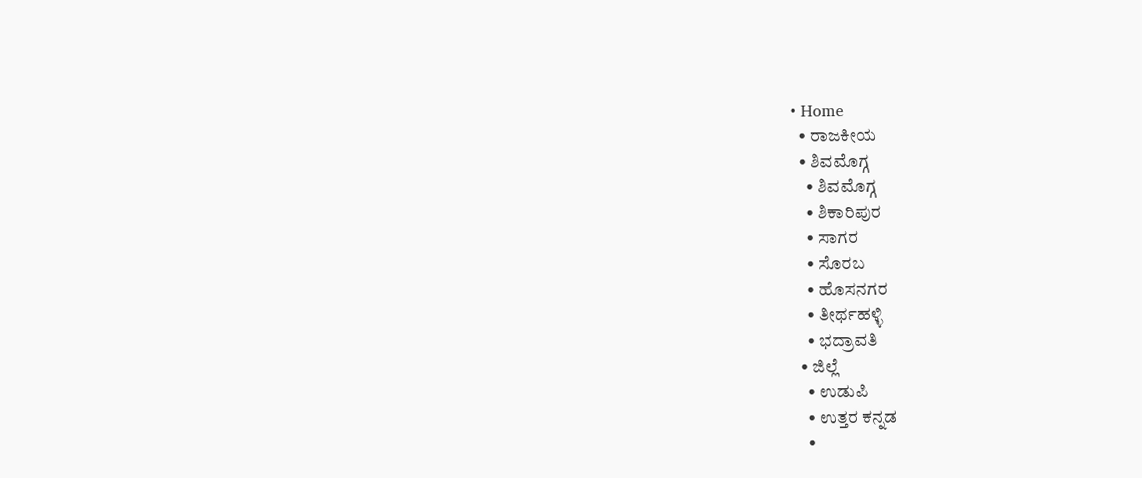• Home
  • ರಾಜಕೀಯ
  • ಶಿವಮೊಗ್ಗ
    • ಶಿವಮೊಗ್ಗ
    • ಶಿಕಾರಿಪುರ
    • ಸಾಗರ
    • ಸೊರಬ
    • ಹೊಸನಗರ
    • ತೀರ್ಥಹಳ್ಳಿ
    • ಭದ್ರಾವತಿ
  • ಜಿಲ್ಲೆ
    • ಉಡುಪಿ
    • ಉತ್ತರ ಕನ್ನಡ
    •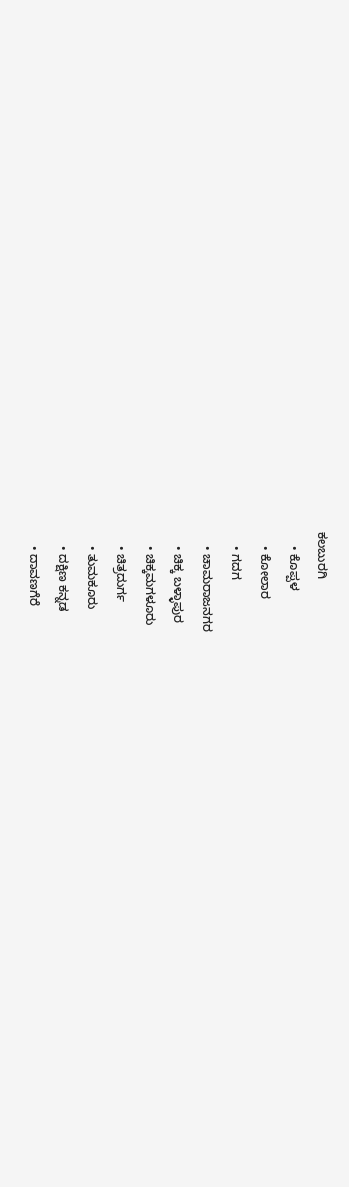ಕಲಬುರಗಿ
    • ಕೊಪ್ಪಳ
    • ಕೋಲಾರ
    • ಗದಗ
    • ಚಾಮರಾಜನಗರ
    • ಚಿಕ್ಕ ಬಳ್ಳಾಪುರ
    • ಚಿಕ್ಕಮಗಳೂರು
    • ಚಿತ್ರದುರ್ಗ
    • ತುಮಕೂರು
    • ದಕ್ಷಿಣ ಕನ್ನಡ
    • ದಾವಣಗೆರೆ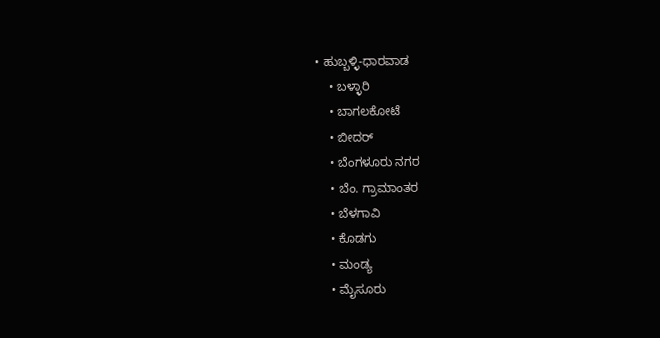• ಹುಬ್ಬಳ್ಳಿ-ಧಾರವಾಡ
    • ಬಳ್ಳಾರಿ
    • ಬಾಗಲಕೋಟೆ
    • ಬೀದರ್
    • ಬೆಂಗಳೂರು ನಗರ
    • ಬೆಂ. ಗ್ರಾಮಾಂತರ
    • ಬೆಳಗಾವಿ
    • ಕೊಡಗು
    • ಮಂಡ್ಯ
    • ಮೈಸೂರು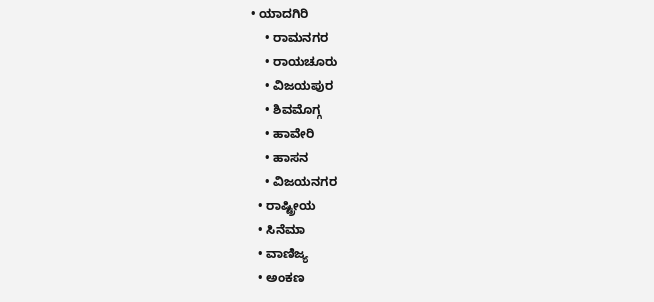• ಯಾದಗಿರಿ
    • ರಾಮನಗರ
    • ರಾಯಚೂರು
    • ವಿಜಯಪುರ
    • ಶಿವಮೊಗ್ಗ
    • ಹಾವೇರಿ
    • ಹಾಸನ
    • ವಿಜಯನಗರ
  • ರಾಷ್ಟ್ರೀಯ
  • ಸಿನೆಮಾ
  • ವಾಣಿಜ್ಯ
  • ಅಂಕಣ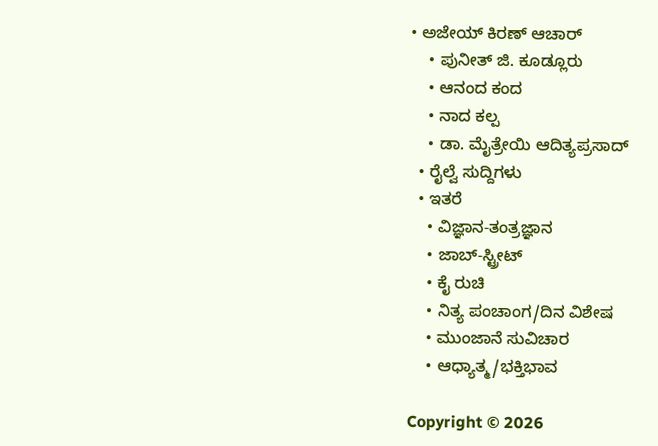• ಅಜೇಯ್ ಕಿರಣ್ ಆಚಾರ್
    • ಪುನೀತ್ ಜಿ. ಕೂಡ್ಲೂರು
    • ಆನಂದ ಕಂದ
    • ನಾದ ಕಲ್ಪ
    • ಡಾ. ಮೈತ್ರೇಯಿ ಆದಿತ್ಯಪ್ರಸಾದ್
  • ರೈಲ್ವೆ ಸುದ್ದಿಗಳು
  • ಇತರೆ
    • ವಿಜ್ಞಾನ-ತಂತ್ರಜ್ಞಾನ
    • ಜಾಬ್-ಸ್ಟ್ರೀಟ್
    • ಕೈ ರುಚಿ
    • ನಿತ್ಯ ಪಂಚಾಂಗ/ದಿನ ವಿಶೇಷ
    • ಮುಂಜಾನೆ ಸುವಿಚಾರ
    • ಆಧ್ಯಾತ್ಮ/ಭಕ್ತಿಭಾವ

Copyright © 2026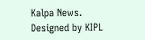Kalpa News. Designed by KIPL